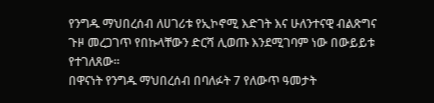የንግዱ ማህበረሰብ ለሀገሪቱ የኢኮኖሚ እድገት እና ሁለንተናዊ ብልጽግና ጉዞ መረጋገጥ የበኩላቸውን ድርሻ ሊወጡ እንደሚገባም ነው በውይይቱ የተገለጸው።
በዋናነት የንግዱ ማህበረሰብ በባለፉት 7 የለውጥ ዓመታት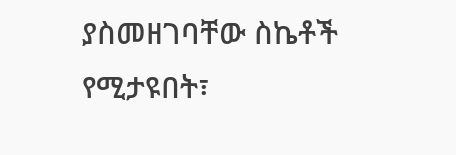ያስመዘገባቸው ስኬቶች የሚታዩበት፣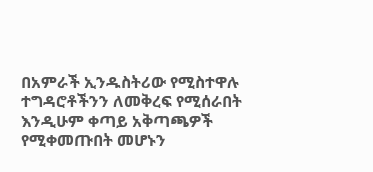በአምራች ኢንዱስትሪው የሚስተዋሉ ተግዳሮቶችንን ለመቅረፍ የሚሰራበት እንዲሁም ቀጣይ አቅጣጫዎች የሚቀመጡበት መሆኑን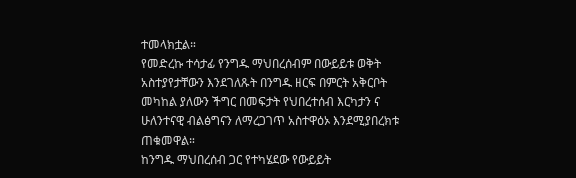ተመላክቷል።
የመድረኩ ተሳታፊ የንግዱ ማህበረሰብም በውይይቱ ወቅት አስተያየታቸውን እንደገለጹት በንግዱ ዘርፍ በምርት አቅርቦት መካከል ያለውን ችግር በመፍታት የህበረተሰብ እርካታን ና ሁለንተናዊ ብልፅግናን ለማረጋገጥ አስተዋዕኦ እንደሚያበረክቱ ጠቁመዋል።
ከንግዱ ማህበረሰብ ጋር የተካሄደው የውይይት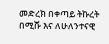መድረክ በቀጣይ ትኩረት በሚሹ እና ለሁለንተናዊ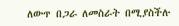ለውጥ በጋራ ለመስራት በሚያስችሉ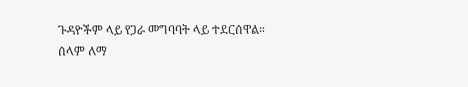ጉዳዮችም ላይ የጋራ መግባባት ላይ ተደርሰዋል።
ሰላም ለማ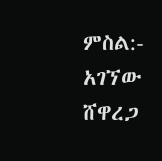ምስል:- አገኘው ሸዋረጋ